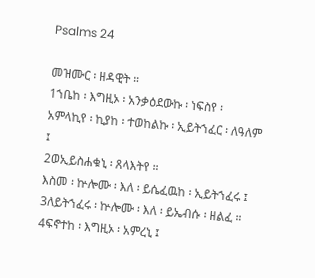Psalms 24

መዝሙር ፡ ዘዳዊት ።
1ኀቤከ ፡ እግዚኦ ፡ አንቃዕደውኩ ፡ ነፍስየ ፡
አምላኪየ ፡ ኪያከ ፡ ተወከልኩ ፡ ኢይትኀፈር ፡ ለዓለም ፤
2ወኢይስሐቁኒ ፡ ጸላእትየ ።
እስመ ፡ ኵሎሙ ፡ እለ ፡ ይሴፈዉከ ፡ ኢይትኀፈሩ ፤
3ለይትኀፈሩ ፡ ኵሎሙ ፡ እለ ፡ ይኤብሱ ፡ ዘልፈ ።
4ፍኖተከ ፡ እግዚኦ ፡ አምረኒ ፤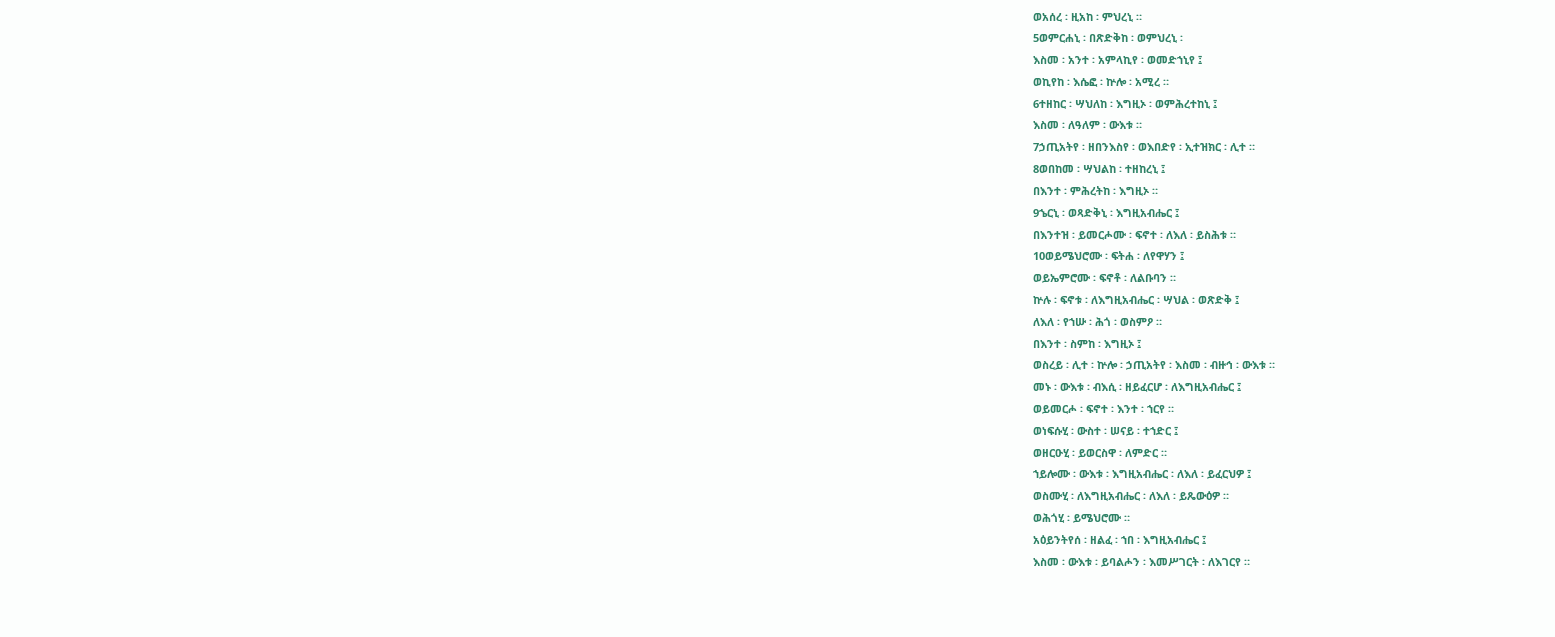ወአሰረ ፡ ዚአከ ፡ ምህረኒ ።
5ወምርሐኒ ፡ በጽድቅከ ፡ ወምህረኒ ፡
እስመ ፡ አንተ ፡ አምላኪየ ፡ ወመድኀኒየ ፤
ወኪየከ ፡ እሴፎ ፡ ኵሎ ፡ አሚረ ።
6ተዘከር ፡ ሣህለከ ፡ እግዚኦ ፡ ወምሕረተከኒ ፤
እስመ ፡ ለዓለም ፡ ውእቱ ።
7ኃጢአትየ ፡ ዘበንእስየ ፡ ወእበድየ ፡ ኢተዝክር ፡ ሊተ ።
8ወበከመ ፡ ሣህልከ ፡ ተዘከረኒ ፤
በእንተ ፡ ምሕረትከ ፡ እግዚኦ ።
9ኄርኒ ፡ ወጻድቅኒ ፡ እግዚአብሔር ፤
በእንተዝ ፡ ይመርሖሙ ፡ ፍኖተ ፡ ለእለ ፡ ይስሕቱ ።
10ወይሜህሮሙ ፡ ፍትሐ ፡ ለየዋሃን ፤
ወይኤምሮሙ ፡ ፍኖቶ ፡ ለልቡባን ።
ኵሉ ፡ ፍኖቱ ፡ ለእግዚአብሔር ፡ ሣህል ፡ ወጽድቅ ፤
ለእለ ፡ የኀሡ ፡ ሕጎ ፡ ወስምዖ ።
በእንተ ፡ ስምከ ፡ እግዚኦ ፤
ወስረይ ፡ ሊተ ፡ ኵሎ ፡ ኃጢአትየ ፡ እስመ ፡ ብዙኅ ፡ ውእቱ ።
መኑ ፡ ውእቱ ፡ ብእሲ ፡ ዘይፈርሆ ፡ ለእግዚአብሔር ፤
ወይመርሖ ፡ ፍኖተ ፡ እንተ ፡ ኀርየ ።
ወነፍሱሂ ፡ ውስተ ፡ ሠናይ ፡ ተኀድር ፤
ወዘርዑሂ ፡ ይወርስዋ ፡ ለምድር ።
ኀይሎሙ ፡ ውእቱ ፡ እግዚአብሔር ፡ ለእለ ፡ ይፈርህዎ ፤
ወስሙሂ ፡ ለእግዚአብሔር ፡ ለእለ ፡ ይጼውዕዎ ።
ወሕጎሂ ፡ ይሜህሮሙ ።
አዕይንትየሰ ፡ ዘልፈ ፡ ኀበ ፡ እግዚአብሔር ፤
እስመ ፡ ውእቱ ፡ ይባልሖን ፡ እመሥገርት ፡ ለእገርየ ።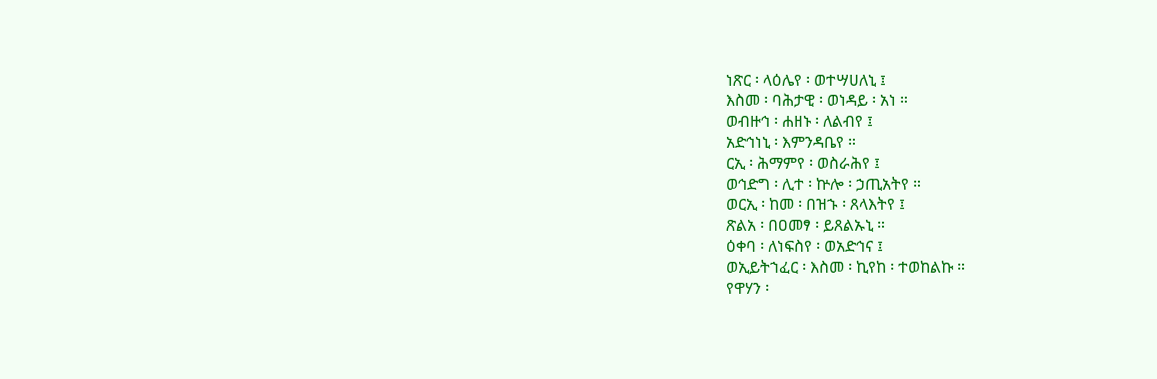ነጽር ፡ ላዕሌየ ፡ ወተሣሀለኒ ፤
እስመ ፡ ባሕታዊ ፡ ወነዳይ ፡ አነ ።
ወብዙኅ ፡ ሐዘኑ ፡ ለልብየ ፤
አድኅነኒ ፡ እምንዳቤየ ።
ርኢ ፡ ሕማምየ ፡ ወስራሕየ ፤
ወኅድግ ፡ ሊተ ፡ ኵሎ ፡ ኃጢአትየ ።
ወርኢ ፡ ከመ ፡ በዝኁ ፡ ጸላእትየ ፤
ጽልአ ፡ በዐመፃ ፡ ይጸልኡኒ ።
ዕቀባ ፡ ለነፍስየ ፡ ወአድኅና ፤
ወኢይትኀፈር ፡ እስመ ፡ ኪየከ ፡ ተወከልኩ ።
የዋሃን ፡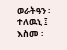ወራትዓን ፡ ተለዉኒ ፤
እስመ ፡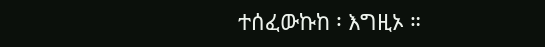ተሰፈውኩከ ፡ እግዚኦ ።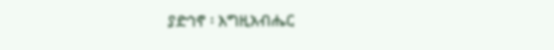ያድኅኖ ፡ እግዚአብሔር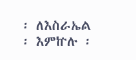፡ ለእስራኤል ፡ እምኵሉ ፡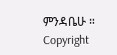ምንዳቤሁ ።
Copyright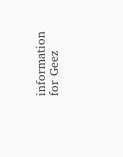information for Geez